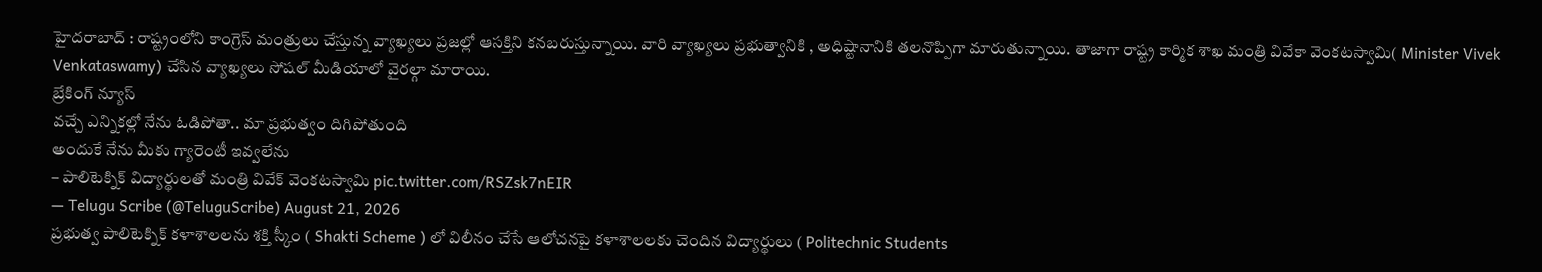హైదరాబాద్ : రాష్ట్రంలోని కాంగ్రెస్ మంత్రులు చేస్తున్న వ్యాఖ్యలు ప్రజల్లో ఆసక్తిని కనబరుస్తున్నాయి. వారి వ్యాఖ్యలు ప్రభుత్వానికి , అధిష్టానానికి తలనొప్పిగా మారుతున్నాయి. తాజాగా రాష్ట్ర కార్మిక శాఖ మంత్రి వివేకా వెంకటస్వామి( Minister Vivek Venkataswamy) చేసిన వ్యాఖ్యలు సోషల్ మీడియాలో వైరల్గా మారాయి.
బ్రేకింగ్ న్యూస్
వచ్చే ఎన్నికల్లో నేను ఓడిపోతా.. మా ప్రభుత్వం దిగిపోతుంది
అందుకే నేను మీకు గ్యారెంటీ ఇవ్వలేను
– పాలిటెక్నిక్ విద్యార్థులతో మంత్రి వివేక్ వెంకటస్వామి pic.twitter.com/RSZsk7nEIR
— Telugu Scribe (@TeluguScribe) August 21, 2026
ప్రభుత్వ పాలిటెక్నిక్ కళాశాలలను శక్తి స్కీం ( Shakti Scheme ) లో విలీనం చేసే ఆలోచనపై కళాశాలలకు చెందిన విద్యార్థులు ( Politechnic Students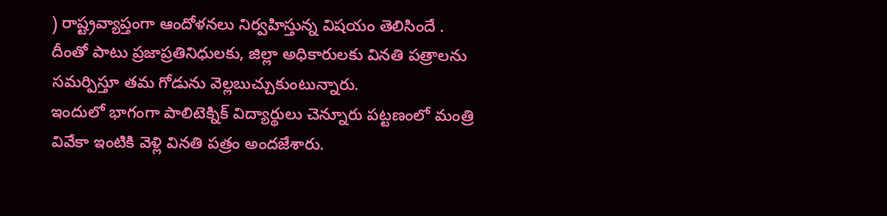) రాష్ట్రవ్యాప్తంగా ఆందోళనలు నిర్వహిస్తున్న విషయం తెలిసిందే . దీంతో పాటు ప్రజాప్రతినిధులకు, జిల్లా అధికారులకు వినతి పత్రాలను సమర్పిస్తూ తమ గోడును వెల్లబుచ్చుకుంటున్నారు.
ఇందులో భాగంగా పాలిటెక్నిక్ విద్యార్థులు చెన్నూరు పట్టణంలో మంత్రి వివేకా ఇంటికి వెళ్లి వినతి పత్రం అందజేశారు.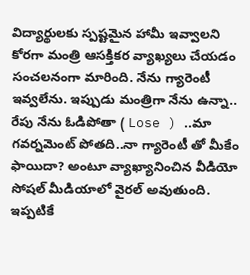విద్యార్థులకు స్పష్టమైన హామీ ఇవ్వాలని కోరగా మంత్రి ఆసక్తికర వ్యాఖ్యలు చేయడం సంచలనంగా మారింది. నేను గ్యారెంటీ ఇవ్వలేను. ఇప్పుడు మంత్రిగా నేను ఉన్నా.. రేపు నేను ఓడిపోతా ( Lose ) ..మా గవర్నమెంట్ పోతది..నా గ్యారెంటీ తో మీకేం ఫాయిదా? అంటూ వ్యాఖ్యానించిన వీడియో సోషల్ మీడియాలో వైరల్ అవుతుంది. ఇప్పటికే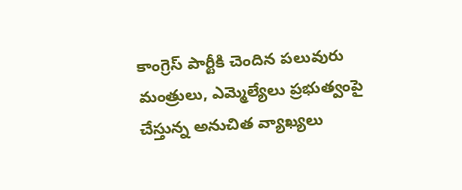కాంగ్రెస్ పార్టీకి చెందిన పలువురు మంత్రులు, ఎమ్మెల్యేలు ప్రభుత్వంపై చేస్తున్న అనుచిత వ్యాఖ్యలు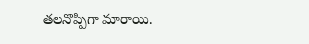తలనొప్పిగా మారాయి.